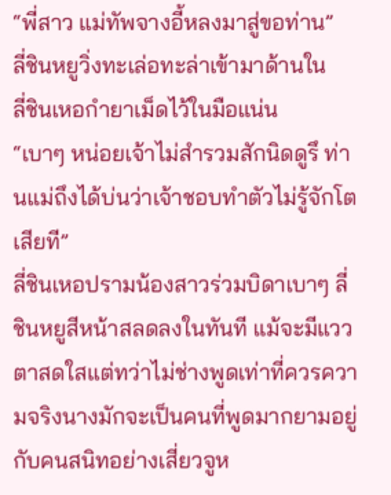“พี่สาว แม่ทัพจางอี้หลงมาสู่ขอท่าน”
ลี่ชินหยูวิ่งทะเล่อทะล่าเข้ามาด้านใน
ลี่ชินเหอกำยาเม็ดไว้ในมือแน่น
“เบาๆ หน่อยเจ้าไม่สำรวมสักนิดดูรึ ท่านแม่ถึงได้บ่นว่าเจ้าชอบทำตัวไม่รู้จักโตเสียที”
ลี่ชินเหอปรามน้องสาวร่วมบิดาเบาๆ ลี่ชินหยูสีหน้าสลดลงในทันที แม้จะมีแววตาสดใสแต่ทว่าไม่ช่างพูดเท่าที่ควรความจริงนางมักจะเป็นคนที่พูดมากยามอยู่กับคนสนิทอย่างเสี่ยวจูห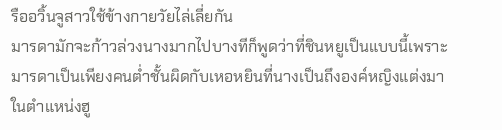รืออวิ้นจูสาวใช้ข้างกายวัยไล่เลี่ยกัน
มารดามักจะก้าวล่วงนางมากไปบางทีก็พูดว่าที่ชินหยูเป็นแบบนี้เพราะมารดาเป็นเพียงคนต่ำชั้นผิดกับเหอหยินที่นางเป็นถึงองค์หญิงแต่งมาในตำแหน่งฮู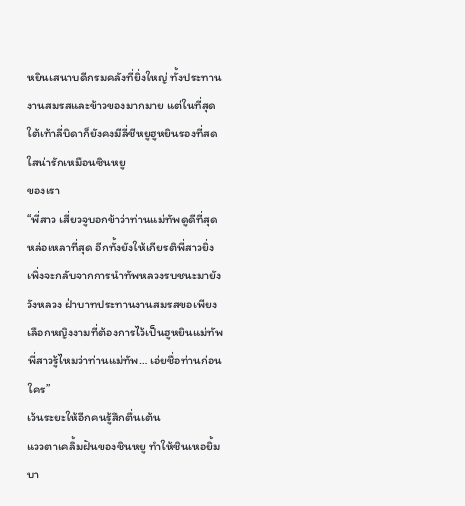หยินเสนาบดีกรมคลังที่ยิ่งใหญ่ ทั้งประทานงานสมรสและข้าวของมากมาย แต่ในที่สุดใต้เท้าลี่บิดาก็ยังคงมีลี่ชีหยูฮูหยินรองที่สดใสน่ารักเหมือนซินหยู
ของเรา
“พี่สาว เสี่ยวจูบอกข้าว่าท่านแม่ทัพดูดีที่สุดหล่อเหลาที่สุด อีกทั้งยังให้เกียรติพี่สาวยิ่ง เพิ่งจะกลับจากการนำทัพหลวงรบชนะมายังวังหลวง ฝ่าบาทประทานงานสมรสขอเพียงเลือกหญิงงามที่ต้องการไว้เป็นฮูหยินแม่ทัพ พี่สาวรู้ไหมว่าท่านแม่ทัพ… เอ่ยชื่อท่านก่อนใคร”
เว้นระยะให้อีกคนรู้สึกตื่นเต้น
แววตาเคลิ้มฝันของชินหยู ทำให้ชินเหอยิ้มบา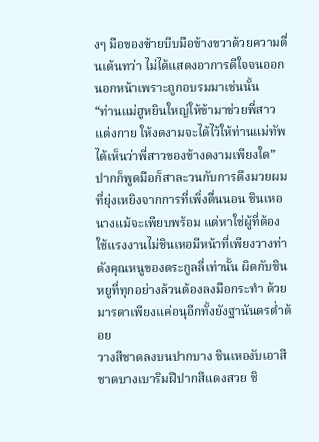งๆ มือของซ้ายบีบมือข้างขวาด้วยความตื่นเต้นทว่า ไม่ได้แสดงอาการดีใจจนออกนอกหน้าเพราะถูกอบรมมาเช่นนั้น
“ท่านแม่ฮูหยินใหญ่ให้ข้ามาช่วยพี่สาวแต่งกาย ให้งดงามจะได้ไว้ให้ท่านแม่ทัพได้เห็นว่าพี่สาวของข้างดงามเพียงใด”
ปากก็พูดมือก็สาละวนกับการดึงมวยผมที่ยุ่งเหยิงจากการที่เพิ่งตื่นนอน ชินเหอนางแม้จะเพียบพร้อม แต่หาใช่ผู้ที่ต้องใช้แรงงานไม่ชินเหอมีหน้าที่เพียงวางท่าดังคุณหนูของตระกูลลี่เท่านั้น ผิดกับชินหยูที่ทุกอย่างล้วนต้องลงมือกระทำ ด้วยมารดาเพียงแค่อนุอีกทั้งยังฐานันดรต่ำต้อย
วางสีชาดลงบนปากบาง ชินเหองับเอาสีชาดบางเบาริมฝีปากสีแดงสวย ชิ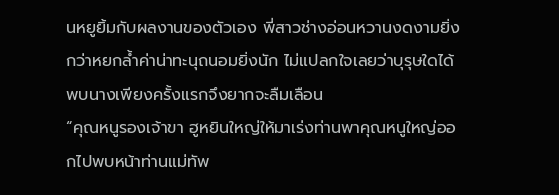นหยูยิ้มกับผลงานของตัวเอง พี่สาวช่างอ่อนหวานงดงามยิ่งกว่าหยกล้ำค่าน่าทะนุถนอมยิ่งนัก ไม่แปลกใจเลยว่าบุรุษใดได้พบนางเพียงครั้งแรกจึงยากจะลืมเลือน
“คุณหนูรองเจ้าขา ฮูหยินใหญ่ให้มาเร่งท่านพาคุณหนูใหญ่ออกไปพบหน้าท่านแม่ทัพ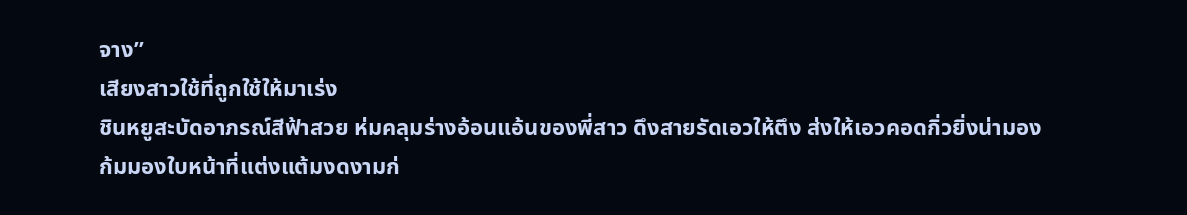จาง”
เสียงสาวใช้ที่ถูกใช้ให้มาเร่ง
ชินหยูสะบัดอาภรณ์สีฟ้าสวย ห่มคลุมร่างอ้อนแอ้นของพี่สาว ดึงสายรัดเอวให้ตึง ส่งให้เอวคอดกิ่วยิ่งน่ามอง
ก้มมองใบหน้าที่แต่งแต้มงดงามก่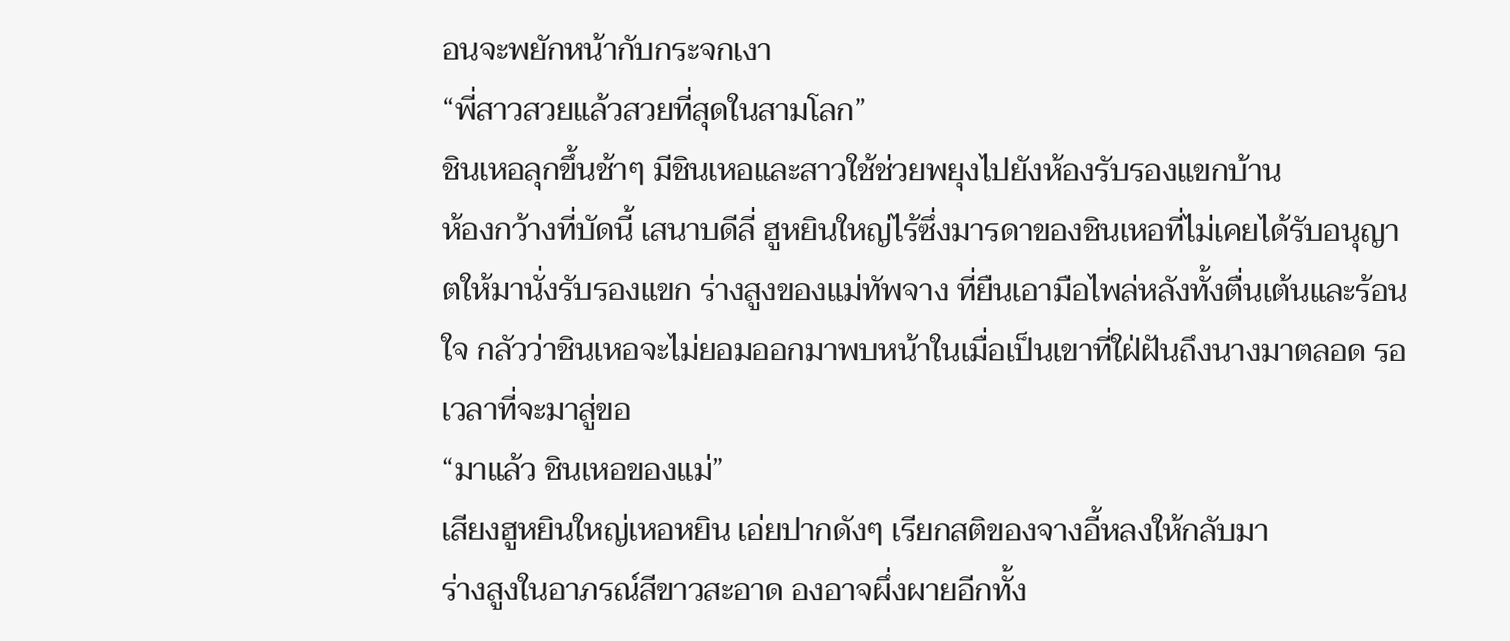อนจะพยักหน้ากับกระจกเงา
“พี่สาวสวยแล้วสวยที่สุดในสามโลก”
ชินเหอลุกขึ้นช้าๆ มีชินเหอและสาวใช้ช่วยพยุงไปยังห้องรับรองแขกบ้าน
ห้องกว้างที่บัดนี้ เสนาบดีลี่ ฮูหยินใหญ่ไร้ซึ่งมารดาของชินเหอที่ไม่เคยได้รับอนุญาตให้มานั่งรับรองแขก ร่างสูงของแม่ทัพจาง ที่ยืนเอามือไพล่หลังทั้งตื่นเต้นและร้อนใจ กลัวว่าชินเหอจะไม่ยอมออกมาพบหน้าในเมื่อเป็นเขาที่ใฝ่ฝันถึงนางมาตลอด รอเวลาที่จะมาสู่ขอ
“มาแล้ว ชินเหอของแม่”
เสียงฮูหยินใหญ่เหอหยิน เอ่ยปากดังๆ เรียกสติของจางอี้หลงให้กลับมา
ร่างสูงในอาภรณ์สีขาวสะอาด องอาจผึ่งผายอีกทั้ง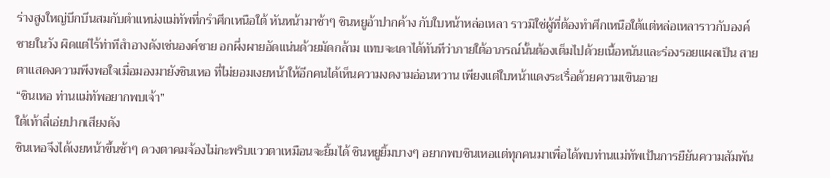ร่างสูงใหญ่บึกบึนสมกับตำแหน่งแม่ทัพที่กรำศึกเหนือใต้ หันหน้ามาช้าๆ ชินหยูอ้าปากค้าง กับใบหน้าหล่อเหลา ราวมิใช่ผู้ที่ต้องทำศึกเหนือใต้แต่หล่อเหลาราวกับองค์ชายในวัง ผิดแต่ไร้ท่าทีสำอางดังเช่นองค์ชาย อกผึ่งผายอัดแน่นด้วยมัดกล้าม แทบจะเดาได้ทันทีว่าภายใต้อาภรณ์นั้นต้องเต็มไปด้วยเนื้อหนันและร่องรอยแผลเป็น สายตาแสดงความพึงพอใจเมื่อมองมายังชินเหอ ที่ไม่ยอมเงยหน้าให้อีกคนได้เห็นความงดงามอ่อนหวาน เพียงแต่ใบหน้าแดงระเรื่อด้วยความเขินอาย
“ชินเหอ ท่านแม่ทัพอยากพบเจ้า”
ใต้เท้าลี่เอ่ยปากเสียงดัง
ชินเหอจึงได้เงยหน้าขึ้นช้าๆ ดวงตาคมจ้องไม่กะพริบแววตาเหมือนจะยิ้มได้ ชินหยูยิ้มบางๆ อยากพบชินเหอแต่ทุกคนมาเพื่อได้พบท่านแม่ทัพเป้นการยืยันความสัมพัน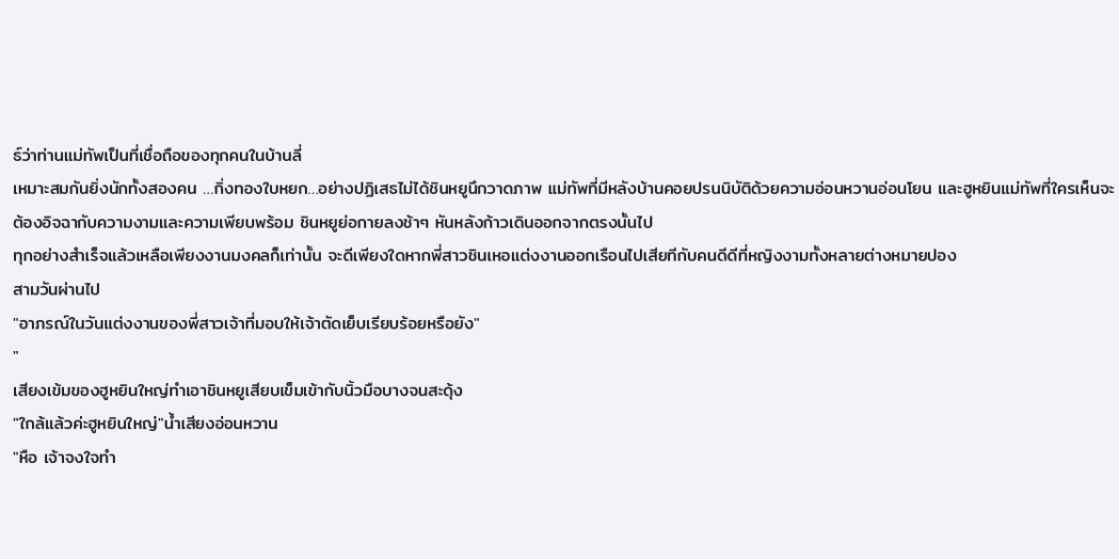ธ์ว่าท่านแม่ทัพเป็นที่เชื่อถือของทุกคนในบ้านลี่
เหมาะสมกันยิ่งนักทั้งสองคน …กิ่งทองใบหยก…อย่างปฏิเสธไม่ได้ชินหยูนึกวาดภาพ แม่ทัพที่มีหลังบ้านคอยปรนนิบัติด้วยความอ่อนหวานอ่อนโยน และฮูหยินแม่ทัพที่ใครเห็นจะต้องอิจฉากับความงามและความเพียบพร้อม ชินหยูย่อกายลงช้าๆ หันหลังก้าวเดินออกจากตรงนั้นไป
ทุกอย่างสำเร็จแล้วเหลือเพียงงานมงคลก็เท่านั้น จะดีเพียงใดหากพี่สาวชินเหอแต่งงานออกเรือนไปเสียทีกับคนดีดีที่หญิงงามทั้งหลายต่างหมายปอง
สามวันผ่านไป
"อาภรณ์ในวันแต่งงานของพี่สาวเจ้าที่มอบให้เจ้าตัดเย็บเรียบร้อยหรือยัง"
"
เสียงเข้มของฮูหยินใหญ่ทำเอาชินหยูเสียบเข็มเข้ากับนิ้วมือบางจนสะดุ้ง
"ใกล้แล้วค่ะฮูหยินใหญ่"น้ำเสียงอ่อนหวาน
"หือ เจ้าจงใจทำ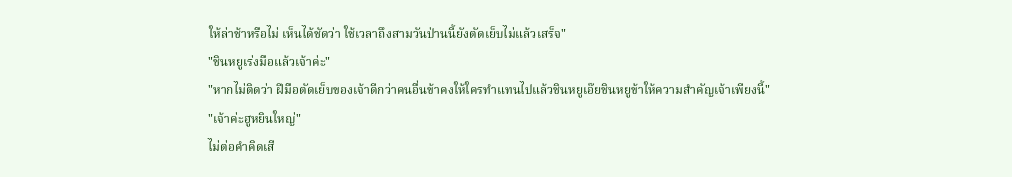ให้ล่าช้าหรือไม่ เห็นได้ชัดว่า ใช้เวลาถึงสามวันป่านนี้ยังตัดเย็บไม่แล้วเสร็จ"
"ชินหยูเร่งมือแล้วเจ้าค่ะ"
"หากไม่ติดว่า ฝีมือตัดเย็บของเจ้าดีกว่าคนอื่นข้าคงให้ใครทำแทนไปแล้วชินหยูเอ๊ยชินหยูข้าให้ความสำคัญเจ้าเพียงนี้"
"เจ้าค่ะฮูหยินใหญ่"
ไม่ต่อคำคิดเสี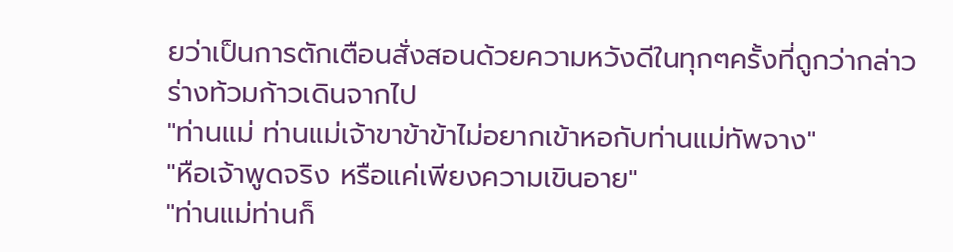ยว่าเป็นการตักเตือนสั่งสอนด้วยความหวังดีในทุกๆครั้งที่ถูกว่ากล่าว
ร่างท้วมก้าวเดินจากไป
"ท่านแม่ ท่านแม่เจ้าขาข้าข้าไม่อยากเข้าหอกับท่านแม่ทัพจาง"
"หือเจ้าพูดจริง หรือแค่เพียงความเขินอาย"
"ท่านแม่ท่านก็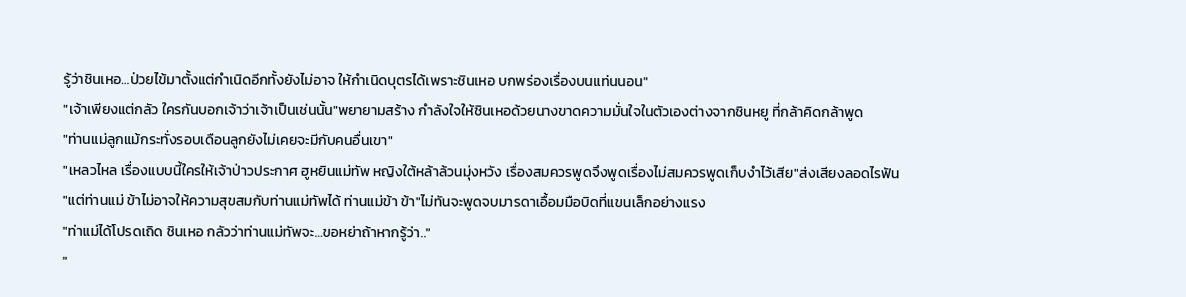รู้ว่าชินเหอ…ป่วยไข้มาตั้งแต่กำเนิดอีกทั้งยังไม่อาจ ให้กำเนิดบุตรได้เพราะชินเหอ บกพร่องเรื่องบนแท่นนอน"
"เจ้าเพียงแต่กลัว ใครกันบอกเจ้าว่าเจ้าเป็นเช่นนั้น"พยายามสร้าง กำลังใจให้ชินเหอด้วยนางขาดความมั่นใจในตัวเองต่างจากชินหยู ที่กล้าคิดกล้าพูด
"ท่านแม่ลูกแม้กระทั่งรอบเดือนลูกยังไม่เคยจะมีกับคนอื่นเขา"
"เหลวไหล เรื่องแบบนี้ใครให้เจ้าป่าวประกาศ ฮูหยินแม่ทัพ หญิงใต้หล้าล้วนมุ่งหวัง เรื่องสมควรพูดจึงพูดเรื่องไม่สมควรพูดเก็บงำไว้เสีย"ส่งเสียงลอดไรฟัน
"แต่ท่านแม่ ข้าไม่อาจให้ความสุขสมกับท่านแม่ทัพได้ ท่านแม่ข้า ข้า"ไม่ทันจะพูดจบมารดาเอื้อมมือบิดที่แขนเล็กอย่างแรง
"ท่าแม่ได้โปรดเถิด ชินเหอ กลัวว่าท่านแม่ทัพจะ…ขอหย่าถ้าหากรู้ว่า.."
"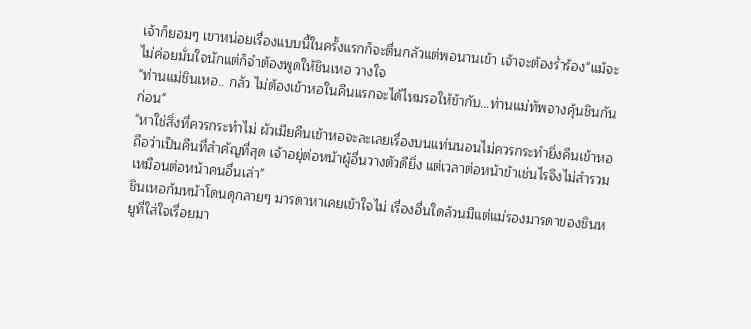เจ้าก็ยอมๆ เขาหน่อยเรื่องแบบนี้ในครั้งแรกก็จะตื่นกลัวแต่พอนานเข้า เจ้าจะต้องร่ำร้อง"แม้จะไม่ค่อยมั่นใจนักแต่ก็จำต้องพูดให้ชินเหอ วางใจ
"ท่านแม่ชินเหอ.. กลัว ไม่ต้องเข้าหอในคืนแรกจะได้ไหมรอให้ข้ากับ…ท่านแม่ทัพจางคุ้นชินกันก่อน"
"หาใช่สิ่งที่ควรกระทำไม่ ผัวเมียคืนเข้าหอจะละเลยเรื่องบนแท่นนอนไม่ควรกระทำยิ่งคืนเข้าหอ ถือว่าเป็นคืนที่สำคัญที่สุด เจ้าอยุ่ต่อหน้าผู้อื่นวางตัวดียิ่ง แต่เวลาต่อหน้าข้าเช่นไรจึงไม่สำรวมเหมือนต่อหน้าคนอื่นเล่า"
ชินเหอก้มหน้าโดนดุกลายๆ มารดาหาเคยเข้าใจไม่ เรื่องอื่นใดล้วนมีแต่แม่รองมารดาของชินหยูที่ใส่ใจเรื่อยมา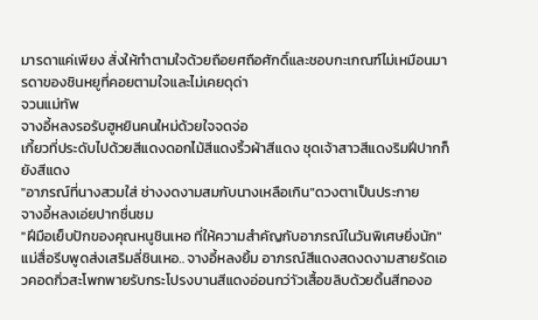มารดาแค่เพียง สั่งให้ทำตามใจด้วยถือยศถือศักดิ์และชอบกะเกณฑ์ไม่เหมือนมารดาของชินหยูที่คอยตามใจและไม่เคยดุด่า
จวนแม่ทัพ
จางอี้หลงรอรับฮูหยินคนใหม่ด้วยใจจดจ่อ
เกี้ยวที่ประดับไปด้วยสีแดงดอกไม้สีแดงริ้วผ้าสีแดง ชุดเจ้าสาวสีแดงริมฝีปากก็ยังสีแดง
"อาภรณ์ที่นางสวมใส่ ช่างงดงามสมกับนางเหลือเกิน"ดวงตาเป็นประกาย
จางอี้หลงเอ่ยปากชื่นชม
"ฝีมือเย็บปักของคุณหนูชินเหอ ที่ให้ความสำคัญกับอาภรณ์ในวันพิเศษยิ่งนัก"
แม่สื่อรีบพูดส่งเสริมลี่ชินเหอ.. จางอี้หลงยิ้ม อาภรณ์สีแดงสดงดงามสายรัดเอวคอดกิ่วสะโพกพายรับกระโปรงบานสีแดงอ่อนกว่าัวเสื้อขลิบด้วยดิ้นสีทองอ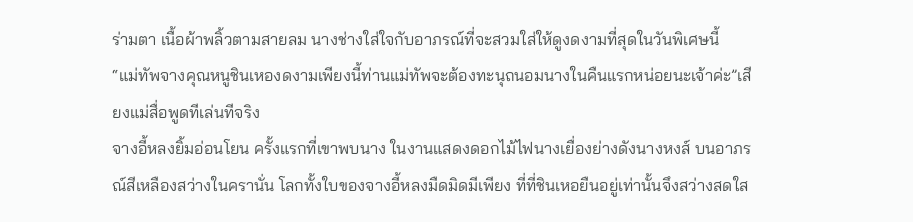ร่ามตา เนื้อผ้าพลิ้วตามสายลม นางช่างใส่ใจกับอาภรณ์ที่จะสวมใส่ให้ดูงดงามที่สุดในวันพิเศษนี้
“แม่ทัพจางคุณหนูชินเหองดงามเพียงนี้ท่านแม่ทัพจะต้องทะนุถนอมนางในคืนแรกหน่อยนะเจ้าค่ะ”เสียงแม่สื่อพูดทีเล่นทีจริง
จางอี้หลงยิ้มอ่อนโยน ครั้งแรกที่เขาพบนาง ในงานแสดงดอกไม้ไฟนางเยื่องย่างดังนางหงส์ บนอาภรณ์สีเหลืองสว่างในครานั่น โลกทั้งใบของจางอี้หลงมืดมิดมีเพียง ที่ที่ชินเหอยืนอยู่เท่านั้นจึงสว่างสดใส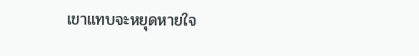เขาแทบจะหยุดหายใจ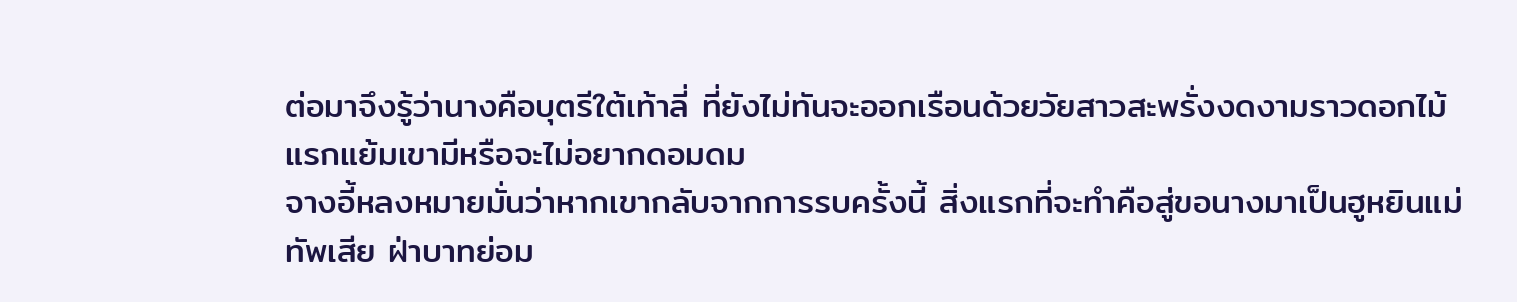ต่อมาจึงรู้ว่านางคือบุตรีใต้เท้าลี่ ที่ยังไม่ทันจะออกเรือนด้วยวัยสาวสะพรั่งงดงามราวดอกไม้แรกแย้มเขามีหรือจะไม่อยากดอมดม
จางอี้หลงหมายมั่นว่าหากเขากลับจากการรบครั้งนี้ สิ่งแรกที่จะทำคือสู่ขอนางมาเป็นฮูหยินแม่ทัพเสีย ฝ่าบาทย่อม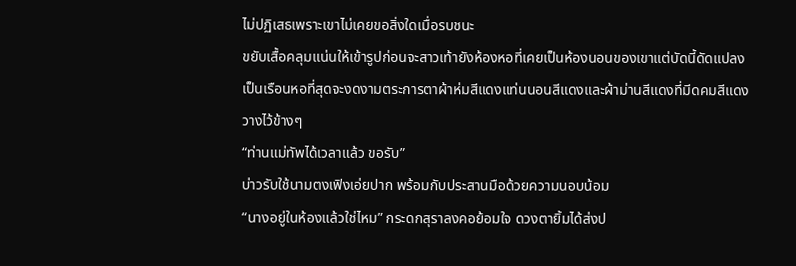ไม่ปฏิเสธเพราะเขาไม่เคยขอสิ่งใดเมื่อรบชนะ
ขยับเสื้อคลุมแน่นให้เข้ารูปก่อนจะสาวเท้ายังห้องหอที่เคยเป็นห้องนอนของเขาแต่บัดนี้ดัดแปลงเป็นเรือนหอที่สุดจะงดงามตระการตาผ้าห่มสีแดงแท่นนอนสีแดงและผ้าม่านสีแดงที่มีดคมสีแดงวางไว้ข้างๆ
“ท่านแม่ทัพได้เวลาแล้ว ขอรับ”
บ่าวรับใช้นามตงเฟิงเอ่ยปาก พร้อมกับประสานมือด้วยความนอบน้อม
“นางอยู่ในห้องแล้วใช่ไหม” กระดกสุราลงคอย้อมใจ ดวงตายิ้มได้ส่งป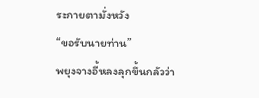ระกายตามั่งหวัง
“ขอรับนายท่าน”
พยุงจางอี้หลงลุกขึ้นกลัวว่า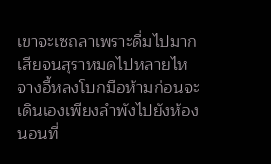เขาจะเซถลาเพราะดื่มไปมากเสียจนสุราหมดไปหลายไห จางอี้หลงโบกมือห้ามก่อนจะเดินเองเพียงลำพังไปยังห้องนอนที่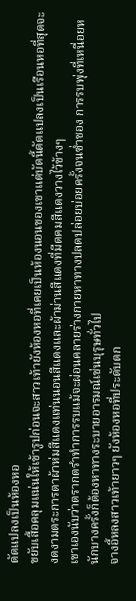ดัดแปลงเป็นห้องหอ
ขยับเสื้อคลุมแน่นให้เข้ารูปก่อนจะสาวเท้ายังห้องหอที่เคยเป็นห้องนอนของเขาแต่บัดนี้ดัดแปลงเป็นเรือนหอที่สุดจะงดงามตระการตาผ้าห่มสีแดงแท่นนอนสีแดงและผ้าม่านสีแดงที่มีดคมสีแดงวางไว้ข้างๆ
เขาเองนับว่าตรากตรำทำการรบแม้จะผ่อนคลายร่างกายหาทางปลดปล่อยบ่อยครั้งจนซ่ำชอง การรบพุ่งที่เหนื่อยหนักบางครั้งก็ต้องหาทางระบายอารมณ์เช่นบุรุษทั่วไป
จางอี้หลงสาวเท้ายาวๆ ยังห้องหอที่ประดับตก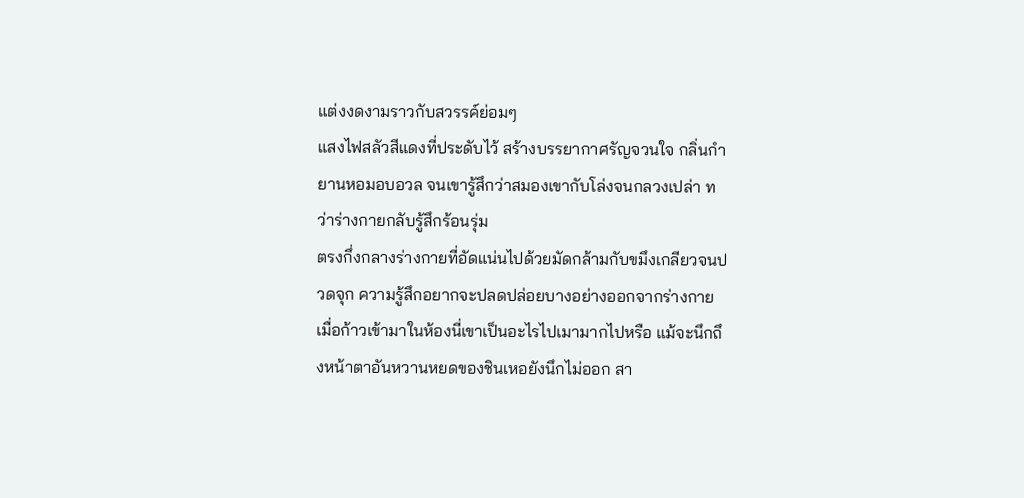แต่งงดงามราวกับสวรรค์ย่อมๆ
แสงไฟสลัวสีแดงที่ประดับไว้ สร้างบรรยากาศรัญจวนใจ กลิ่นกำยานหอมอบอวล จนเขารู้สึกว่าสมองเขากับโล่งจนกลวงเปล่า ทว่าร่างกายกลับรู้สึกร้อนรุ่ม
ตรงกึ่งกลางร่างกายที่อัดแน่นไปด้วยมัดกล้ามกับขมึงเกลียวจนปวดจุก ความรู้สึกอยากจะปลดปล่อยบางอย่างออกจากร่างกาย เมื่อก้าวเข้ามาในห้องนี่เขาเป็นอะไรไปเมามากไปหรือ แม้จะนึกถึงหน้าตาอันหวานหยดของชินเหอยังนึกไม่ออก สา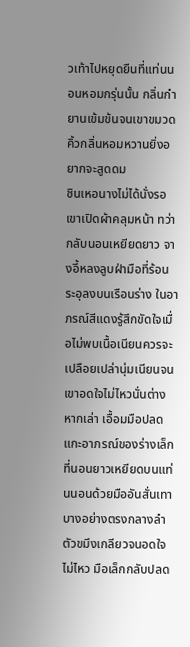วเท้าไปหยุดยืนที่แท่นนอนหอมกรุ่นนั้น กลิ่นกำยานเข้มข้นจนเขาขมวดคิ้วกลิ่นหอมหวานยิ่งอยากจะสูดดม
ชินเหอนางไม่ได้นั่งรอเขาเปิดผ้าคลุมหน้า ทว่ากลับนอนเหยียดยาว จางอี้หลงลูบฝ่ามือที่ร้อนระอุลงบนเรือนร่าง ในอาภรณ์สีแดงรู้สึกขัดใจเมื่อไม่พบเนื้อเนียนควรจะเปลือยเปล่านุ่มเนียนจนเขาอดใจไม่ไหวนั่นต่างหากเล่า เอื้อมมือปลดแกะอาภรณ์ของร่างเล็กที่นอนยาวเหยียดบนแท่นนอนด้วยมืออันสั่นเทา บางอย่างตรงกลางลำตัวขมึงเกลียวจนอดใจไม่ไหว มือเล็กกลับปลด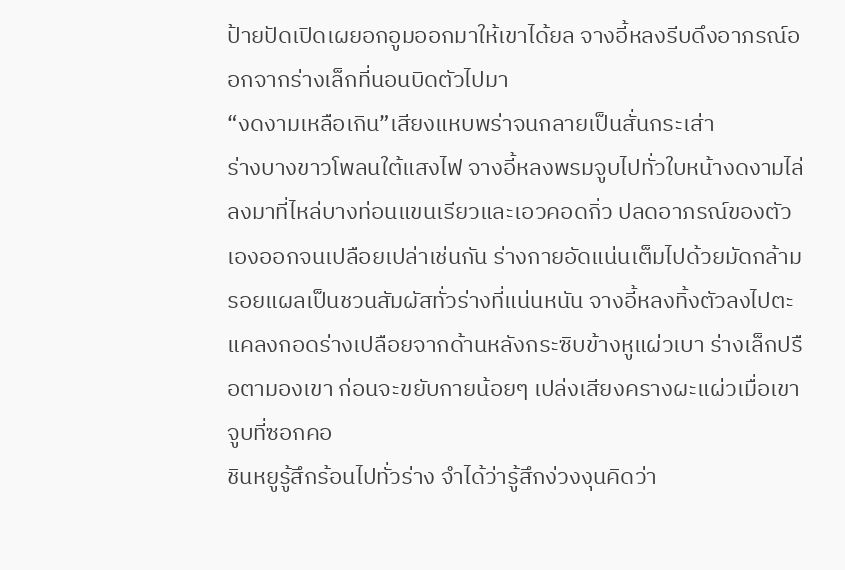ป้ายปัดเปิดเผยอกอูมออกมาให้เขาได้ยล จางอี้หลงรีบดึงอาภรณ์ออกจากร่างเล็กที่นอนบิดตัวไปมา
“งดงามเหลือเกิน”เสียงแหบพร่าจนกลายเป็นสั่นกระเส่า
ร่างบางขาวโพลนใต้แสงไฟ จางอี้หลงพรมจูบไปทั่วใบหน้างดงามไล่ลงมาที่ไหล่บางท่อนแขนเรียวและเอวคอดกิ่ว ปลดอาภรณ์ของตัวเองออกจนเปลือยเปล่าเช่นกัน ร่างกายอัดแน่นเต็มไปด้วยมัดกล้าม รอยแผลเป็นชวนสัมผัสทั่วร่างที่แน่นหนัน จางอี้หลงทิ้งตัวลงไปตะแคลงกอดร่างเปลือยจากด้านหลังกระซิบข้างหูแผ่วเบา ร่างเล็กปรือตามองเขา ก่อนจะขยับกายน้อยๆ เปล่งเสียงครางผะแผ่วเมื่อเขา จูบที่ซอกคอ
ชินหยูรู้สึกร้อนไปทั่วร่าง จำได้ว่ารู้สึกง่วงงุนคิดว่า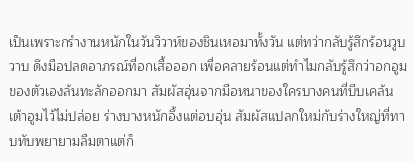เป็นเพราะกรำงานหนักในวันวิวาห์ของชินเหอมาทั้งวัน แต่ทว่ากลับรู้สึกร้อนวูบวาบ ดึงมือปลดอาภรณ์ที่อกเสื้อออก เพื่อคลายร้อนแต่ทำไมกลับรู้สึกว่าอกอูมของตัวเองล้นทะลักออกมา สัมผัสอุ่นจากมือหนาของใครบางคนที่บีบเคล้นเต้าอูมไว้ไม่ปล่อย ร่างบางหนักอึ้งแต่อบอุ่น สัมผัสแปลกใหม่กับร่างใหญ่ที่ทาบทับพยายามลืมตาแต่ก็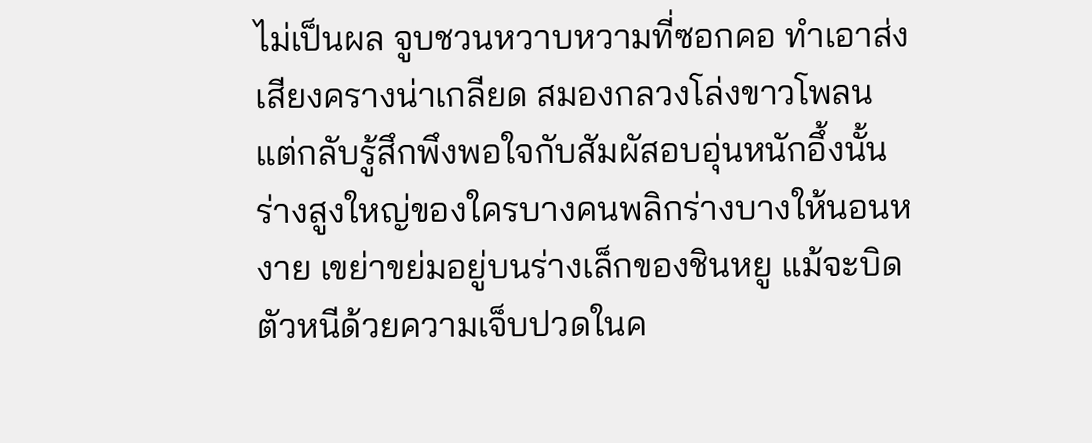ไม่เป็นผล จูบชวนหวาบหวามที่ซอกคอ ทำเอาส่งเสียงครางน่าเกลียด สมองกลวงโล่งขาวโพลน แต่กลับรู้สึกพึงพอใจกับสัมผัสอบอุ่นหนักอึ้งนั้น ร่างสูงใหญ่ของใครบางคนพลิกร่างบางให้นอนหงาย เขย่าขย่มอยู่บนร่างเล็กของชินหยู แม้จะบิดตัวหนีด้วยความเจ็บปวดในค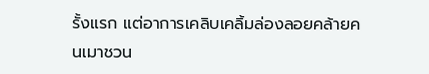รั้งแรก แต่อาการเคลิบเคลิ้มล่องลอยคล้ายคนเมาชวน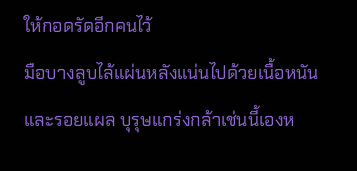ให้กอดรัดอีกคนไว้
มือบางลูบไล้แผ่นหลังแน่นไปด้วยเนื้อหนันและรอยแผล บุรุษแกร่งกล้าเช่นนี้เองห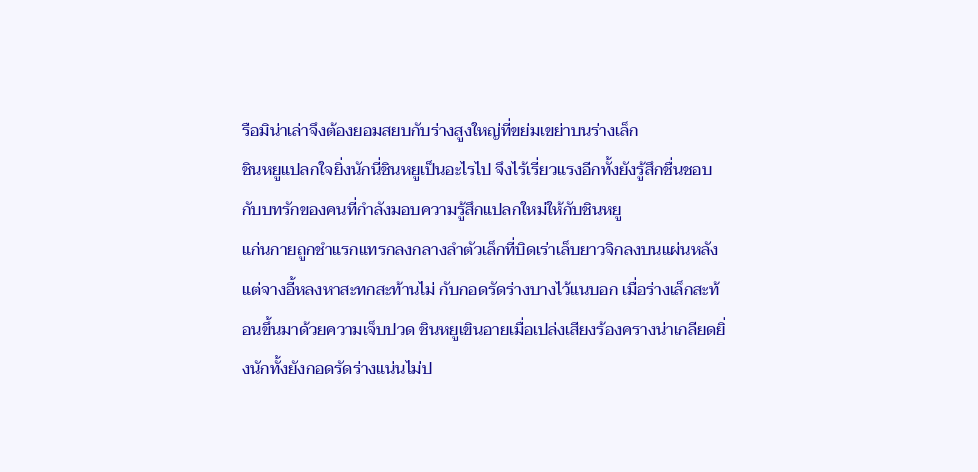รือมิน่าเล่าจึงต้องยอมสยบกับร่างสูงใหญ่ที่ขย่มเขย่าบนร่างเล็ก
ชินหยูแปลกใจยิ่งนักนี่ชินหยูเป็นอะไรไป จึงไร้เรี่ยวแรงอีกทั้งยังรู้สึกชื่นชอบ กับบทรักของคนที่กำลังมอบความรู้สึกแปลกใหม่ให้กับชินหยู
แก่นกายถูกชำแรกแทรกลงกลางลำตัวเล็กที่บิดเร่าเล็บยาวจิกลงบนแผ่นหลังแต่จางอี้หลงหาสะทกสะท้านไม่ กับกอดรัดร่างบางไว้แนบอก เมื่อร่างเล็กสะท้อนขึ้นมาด้วยความเจ็บปวด ชินหยูเขินอายเมื่อเปล่งเสียงร้องครางน่าเกลียดยิ่งนักทั้งยังกอดรัดร่างแน่นไม่ป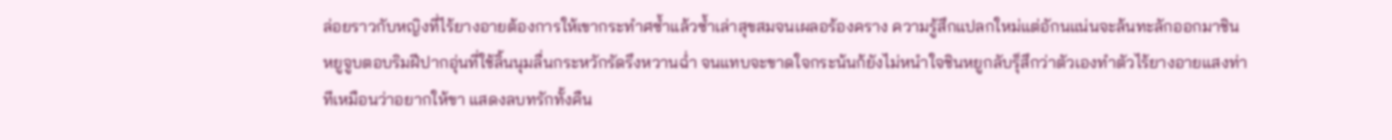ล่อยราวกับหญิงที่ไร้ยางอายต้องการให้เขากระทำศซ้ำแล้วซ้ำเล่าสุขสมจนเผลอร้องคราง ความรู้สึกแปลกใหม่แต่อักนแน่นจะล้นทะลักออกมาชินหยูจูบตอบริมฝีปากอุ่นที่ใช้ลิ้นนุมลื่นกระหวักรัดรึงหวานฉ่ำ จนแทบจะขาดใจกระน้นก้ยังไม่หนำใจชินหยูกลับรุ็สึกว่าตัวเองทำตัวไร้ยางอายแสงท่าทีเหมือนว่าอยากให้ขา แสดงลบทรักทั้งคืน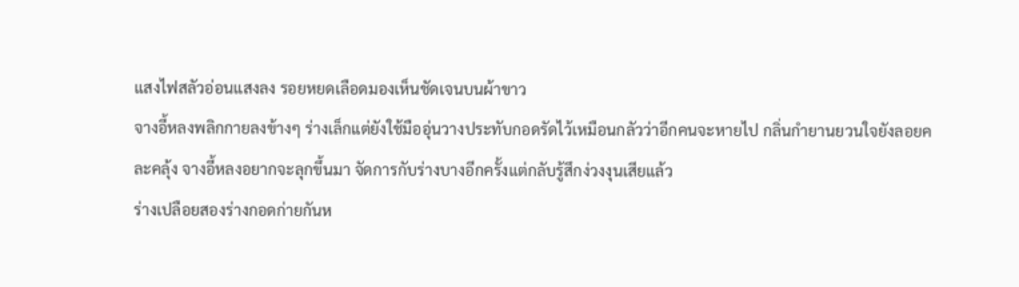แสงไฟสลัวอ่อนแสงลง รอยหยดเลือดมองเห็นชัดเจนบนผ้าขาว
จางอี้หลงพลิกกายลงข้างๆ ร่างเล็กแต่ยังใช้มืออุ่นวางประทับกอดรัดไว้เหมือนกลัวว่าอีกคนจะหายไป กลิ่นกำยานยวนใจยังลอยคละคลุ้ง จางอี้หลงอยากจะลุกขึ้นมา จัดการกับร่างบางอีกครั้งแต่กลับรู้สึกง่วงงุนเสียแล้ว
ร่างเปลือยสองร่างกอดก่ายกันห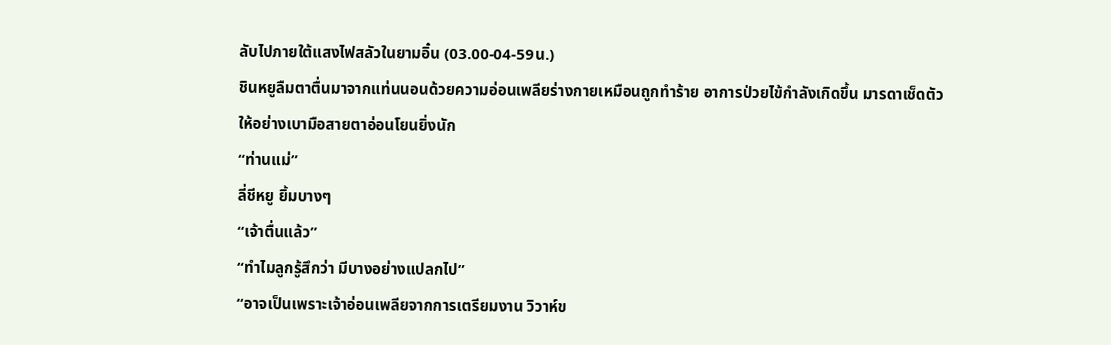ลับไปภายใต้แสงไฟสลัวในยามอิ๋น (03.00-04-59น.)
ชินหยูลืมตาตื่นมาจากแท่นนอนด้วยความอ่อนเพลียร่างกายเหมือนถูกทำร้าย อาการป่วยไข้กำลังเกิดขึ้น มารดาเช็ดตัวให้อย่างเบามือสายตาอ่อนโยนยิ่งนัก
“ท่านแม่”
ลี่ชีหยู ยิ้มบางๆ
“เจ้าตื่นแล้ว”
“ทำไมลูกรู้สึกว่า มีบางอย่างแปลกไป”
“อาจเป็นเพราะเจ้าอ่อนเพลียจากการเตรียมงาน วิวาห์ข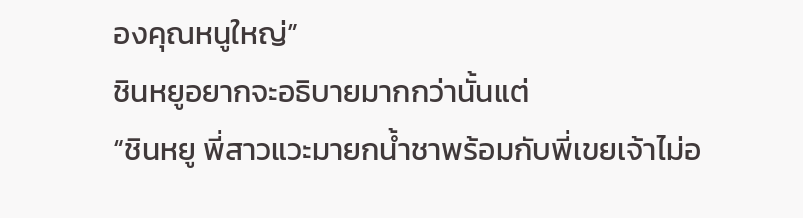องคุณหนูใหญ่”
ชินหยูอยากจะอธิบายมากกว่านั้นแต่
“ชินหยู พี่สาวแวะมายกน้ำชาพร้อมกับพี่เขยเจ้าไม่อ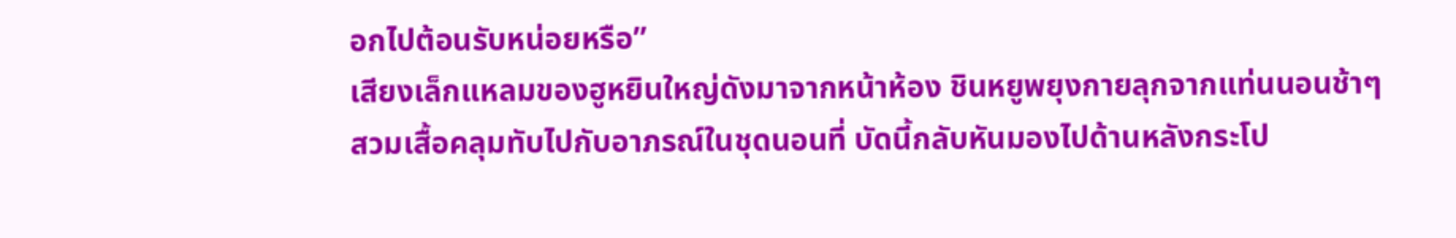อกไปต้อนรับหน่อยหรือ”
เสียงเล็กแหลมของฮูหยินใหญ่ดังมาจากหน้าห้อง ชินหยูพยุงกายลุกจากแท่นนอนช้าๆ
สวมเสื้อคลุมทับไปกับอาภรณ์ในชุดนอนที่ บัดนี้กลับหันมองไปด้านหลังกระโป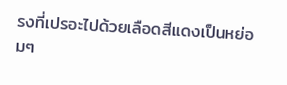รงที่เปรอะไปด้วยเลือดสีแดงเป็นหย่อมๆ